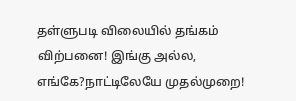தள்ளுபடி விலையில் தங்கம் விற்பனை! இங்கு அல்ல, எங்கே?நாட்டிலேயே முதல்முறை!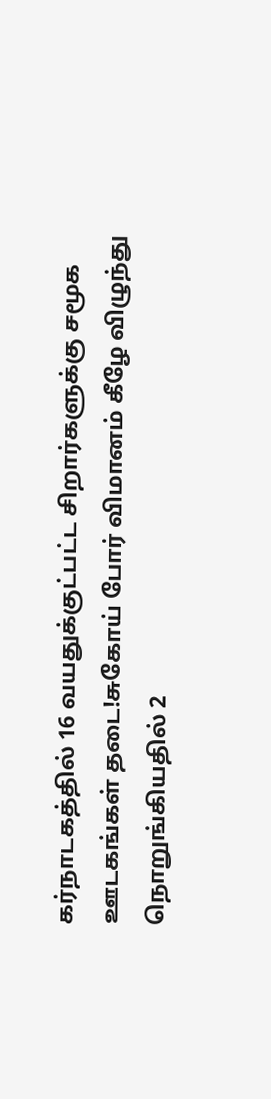கர்நாடகத்தில் 16 வயதுக்குட்பட்ட சிறார்களுக்கு சமூக ஊடகங்கள் தடை!சுகோய் போர் விமானம் கீழே விழுந்து நொறுங்கியதில் 2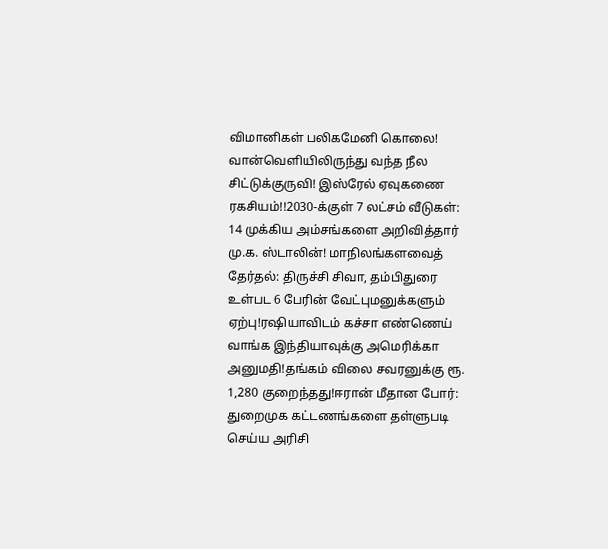விமானிகள் பலிகமேனி கொலை! வான்வெளியிலிருந்து வந்த நீல சிட்டுக்குருவி! இஸ்ரேல் ஏவுகணை ரகசியம்!!2030-க்குள் 7 லட்சம் வீடுகள்: 14 முக்கிய அம்சங்களை அறிவித்தார் மு.க. ஸ்டாலின்! மாநிலங்களவைத் தேர்தல்: திருச்சி சிவா, தம்பிதுரை உள்பட 6 பேரின் வேட்புமனுக்களும் ஏற்பு!ரஷியாவிடம் கச்சா எண்ணெய் வாங்க இந்தியாவுக்கு அமெரிக்கா அனுமதி!தங்கம் விலை சவரனுக்கு ரூ. 1,280 குறைந்தது!ஈரான் மீதான போர்: துறைமுக கட்டணங்களை தள்ளுபடி செய்ய அரிசி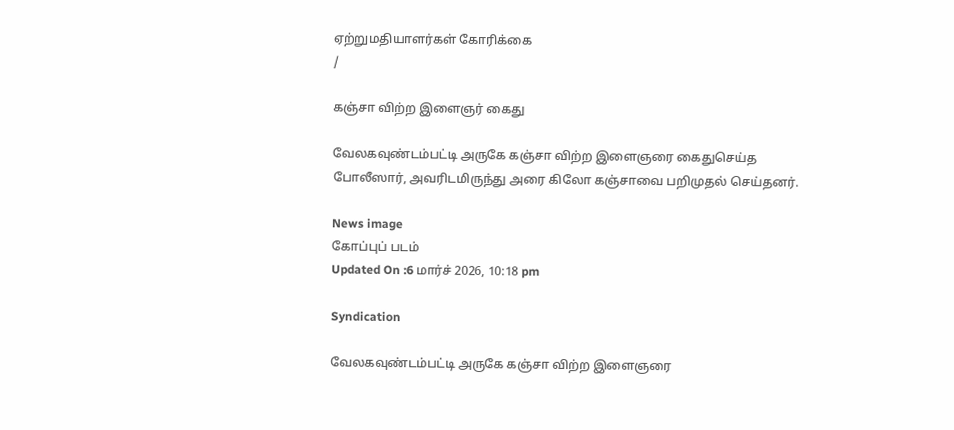ஏற்றுமதியாளர்கள் கோரிக்கை
/

கஞ்சா விற்ற இளைஞர் கைது

வேலகவுண்டம்பட்டி அருகே கஞ்சா விற்ற இளைஞரை கைதுசெய்த போலீஸார், அவரிடமிருந்து அரை கிலோ கஞ்சாவை பறிமுதல் செய்தனர்.

News image
கோப்புப் படம்
Updated On :6 மார்ச் 2026, 10:18 pm

Syndication

வேலகவுண்டம்பட்டி அருகே கஞ்சா விற்ற இளைஞரை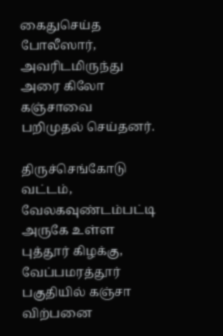கைதுசெய்த போலீஸார், அவரிடமிருந்து அரை கிலோ கஞ்சாவை பறிமுதல் செய்தனர்.

திருச்செங்கோடு வட்டம், வேலகவுண்டம்பட்டி அருகே உள்ள புத்தூர் கிழக்கு, வேப்பமரத்தூர் பகுதியில் கஞ்சா விற்பனை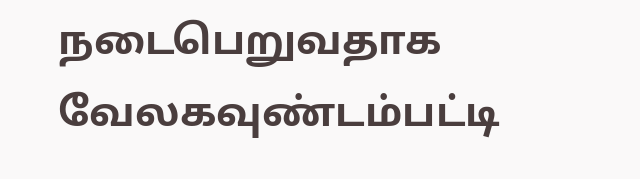நடைபெறுவதாக வேலகவுண்டம்பட்டி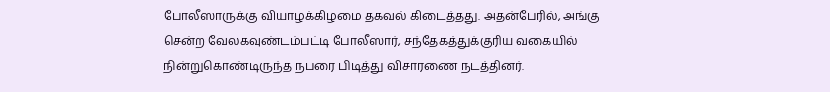போலீஸாருக்கு வியாழக்கிழமை தகவல் கிடைத்தது. அதன்பேரில், அங்கு சென்ற வேலகவுண்டம்பட்டி போலீஸார், சந்தேகத்துக்குரிய வகையில் நின்றுகொண்டிருந்த நபரை பிடித்து விசாரணை நடத்தினர்.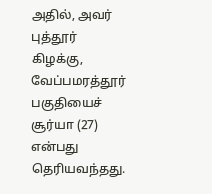அதில், அவர் புத்தூர் கிழக்கு, வேப்பமரத்தூர் பகுதியைச் சூர்யா (27) என்பது தெரியவந்தது.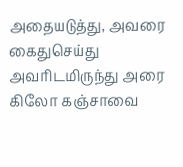அதையடுத்து, அவரை கைதுசெய்து அவரிடமிருந்து அரை கிலோ கஞ்சாவை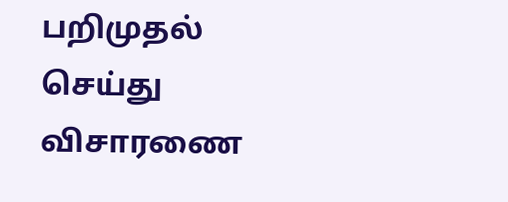பறிமுதல் செய்து விசாரணை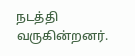நடத்தி வருகின்றனர்.